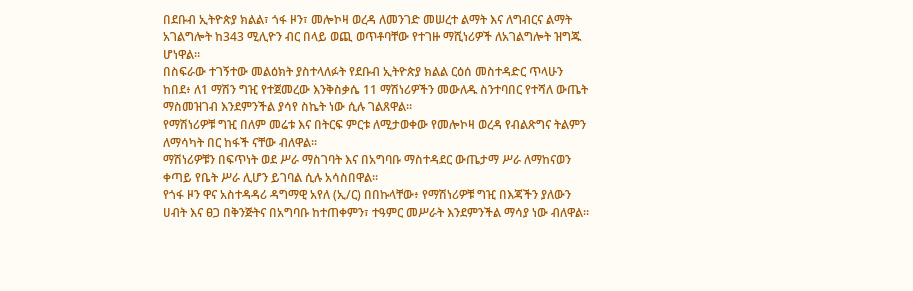በደቡብ ኢትዮጵያ ክልል፣ ጎፋ ዞን፣ መሎኮዛ ወረዳ ለመንገድ መሠረተ ልማት እና ለግብርና ልማት አገልግሎት ከ343 ሚሊዮን ብር በላይ ወጪ ወጥቶባቸው የተገዙ ማሺነሪዎች ለአገልግሎት ዝግጁ ሆነዋል።
በስፍራው ተገኝተው መልዕክት ያስተላለፉት የደቡብ ኢትዮጵያ ክልል ርዕሰ መስተዳድር ጥላሁን ከበደ፥ ለ1 ማሽን ግዢ የተጀመረው እንቅስቃሴ 11 ማሽነሪዎችን መውለዱ ስንተባበር የተሻለ ውጤት ማስመዝገብ እንደምንችል ያሳየ ስኬት ነው ሲሉ ገልጸዋል።
የማሽነሪዎቹ ግዢ በለም መሬቱ እና በትርፍ ምርቱ ለሚታወቀው የመሎኮዛ ወረዳ የብልጽግና ትልምን ለማሳካት በር ከፋች ናቸው ብለዋል።
ማሽነሪዎቹን በፍጥነት ወደ ሥራ ማስገባት እና በአግባቡ ማስተዳደር ውጤታማ ሥራ ለማከናወን ቀጣይ የቤት ሥራ ሊሆን ይገባል ሲሉ አሳስበዋል።
የጎፋ ዞን ዋና አስተዳዳሪ ዳግማዊ አየለ (ኢ/ር) በበኩላቸው፥ የማሽነሪዎቹ ግዢ በእጃችን ያለውን ሀብት እና ፀጋ በቅንጅትና በአግባቡ ከተጠቀምን፣ ተዓምር መሥራት እንደምንችል ማሳያ ነው ብለዋል።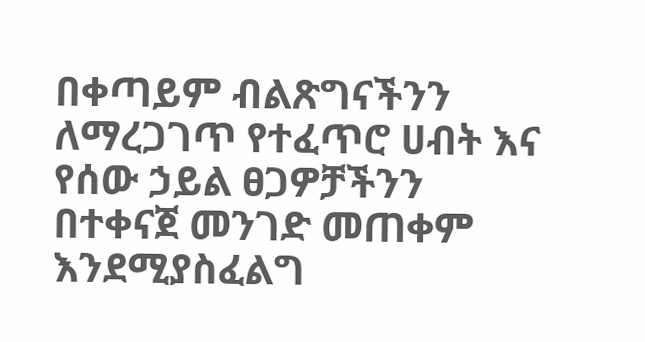በቀጣይም ብልጽግናችንን ለማረጋገጥ የተፈጥሮ ሀብት እና የሰው ኃይል ፀጋዎቻችንን በተቀናጀ መንገድ መጠቀም እንደሚያስፈልግ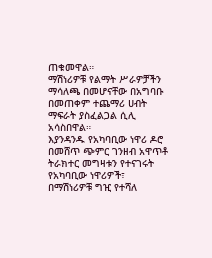ጠቁመዋል።
ማሽነሪዎቹ የልማት ሥራዎቻችን ማሳለጫ በመሆናቸው በአግባቡ በመጠቀም ተጨማሪ ሀብት ማፍራት ያስፈልጋል ሲሊ አሳስበዋል።
እያንዳንዱ የአካባቢው ነዋሪ ዶሮ በመሸጥ ጭምር ገንዘብ አዋጥቶ ትራክተር መግዛቱን የተናገሩት የአካባቢው ነዋሪዎች፣ በማሽነሪዎቹ ግዢ የተሻለ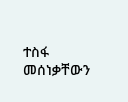ተስፋ መሰነቃቸውን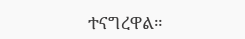ተናግረዋል።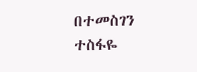በተመስገን ተስፋዬ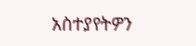አስተያየትዎን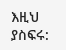እዚህ ያስፍሩ: